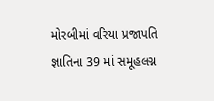મોરબીમાં વરિયા પ્રજાપતિ જ્ઞાતિના 39 માં સમૂહલગ્ન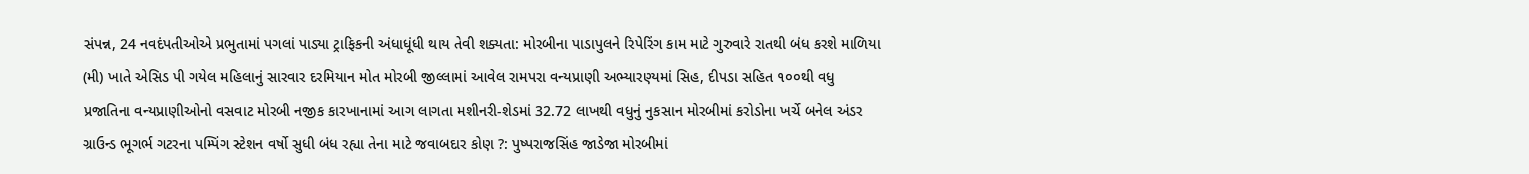સંપન્ન, 24 નવદંપતીઓએ પ્રભુતામાં પગલાં પાડ્યા ટ્રાફિકની અંધાધૂંધી થાય તેવી શક્યતા: મોરબીના પાડાપુલને રિપેરિંગ કામ માટે ગુરુવારે રાતથી બંધ કરશે માળિયા (મી) ખાતે એસિડ પી ગયેલ મહિલાનું સારવાર દરમિયાન મોત મોરબી જીલ્લામાં આવેલ રામપરા વન્યપ્રાણી અભ્યારણ્યમાં સિહ, દીપડા સહિત ૧૦૦થી વધુ પ્રજાતિના વન્યપ્રાણીઓનો વસવાટ મોરબી નજીક કારખાનામાં આગ લાગતા મશીનરી-શેડમાં 32.72 લાખથી વધુનું નુકસાન મોરબીમાં કરોડોના ખર્ચે બનેલ અંડર ગ્રાઉન્ડ ભૂગર્ભ ગટરના પમ્પિંગ સ્ટેશન વર્ષો સુધી બંધ રહ્યા તેના માટે જવાબદાર કોણ ?: પુષ્પરાજસિંહ જાડેજા મોરબીમાં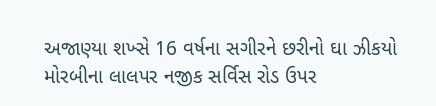અજાણ્યા શખ્સે 16 વર્ષના સગીરને છરીનો ઘા ઝીકયો મોરબીના લાલપર નજીક સર્વિસ રોડ ઉપર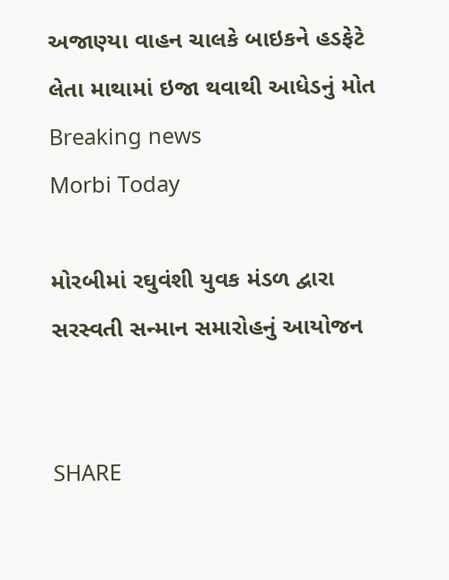અજાણ્યા વાહન ચાલકે બાઇકને હડફેટે લેતા માથામાં ઇજા થવાથી આધેડનું મોત
Breaking news
Morbi Today

મોરબીમાં રઘુવંશી યુવક મંડળ દ્વારા સરસ્વતી સન્માન સમારોહનું આયોજન


SHARE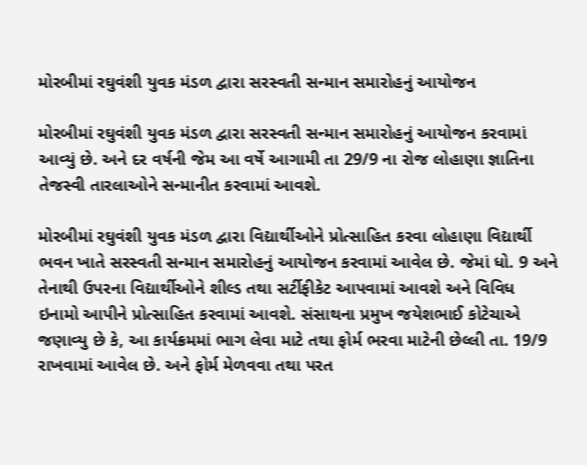મોરબીમાં રઘુવંશી યુવક મંડળ દ્વારા સરસ્વતી સન્માન સમારોહનું આયોજન

મોરબીમાં રઘુવંશી યુવક મંડળ દ્વારા સરસ્વતી સન્માન સમારોહનું આયોજન કરવામાં આવ્યું છે. અને દર વર્ષની જેમ આ વર્ષે આગામી તા 29/9 ના રોજ લોહાણા જ્ઞાતિના તેજસ્વી તારલાઓને સન્માનીત કરવામાં આવશે.

મોરબીમાં રઘુવંશી યુવક મંડળ દ્વારા વિદ્યાર્થીઓને પ્રોત્સાહિત કરવા લોહાણા વિદ્યાર્થી ભવન ખાતે સરસ્વતી સન્માન સમારોહનું આયોજન કરવામાં આવેલ છે. જેમાં ધો. 9 અને તેનાથી ઉપરના વિદ્યાર્થીઓને શીલ્ડ તથા સર્ટીફીકેટ આપવામાં આવશે અને વિવિધ ઇનામો આપીને પ્રોત્સાહિત કરવામાં આવશે. સંસાથના પ્રમુખ જયેશભાઈ કોટેચાએ જણાવ્યુ છે કે, આ કાર્યક્રમમાં ભાગ લેવા માટે તથા ફોર્મ ભરવા માટેની છેલ્લી તા. 19/9 રાખવામાં આવેલ છે. અને ફોર્મ મેળવવા તથા પરત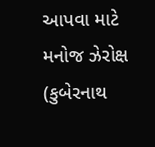આપવા માટે મનોજ ઝેરોક્ષ (કુબેરનાથ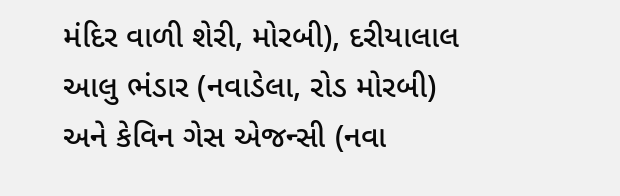મંદિર વાળી શેરી, મોરબી), દરીયાલાલ આલુ ભંડાર (નવાડેલા, રોડ મોરબી) અને કેવિન ગેસ એજન્સી (નવા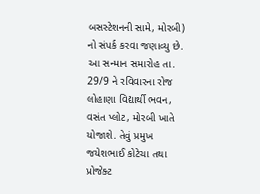બસસ્ટેશનની સામે, મોરબી) નો સંપર્ક કરવા જણાવ્યુ છે. આ સન્માન સમારોહ તા. 29/9 ને રવિવારના રોજ લોહાણા વિદ્યાર્થી ભવન, વસંત પ્લોટ, મોરબી ખાતે યોજાશે. તેવું પ્રમુખ જયેશભાઈ કોટેચા તથા પ્રોજેક્ટ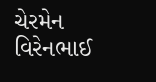ચેરમેન વિરેનભાઈ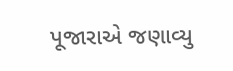પૂજારાએ જણાવ્યુ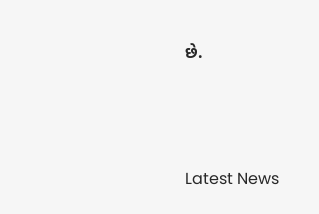છે.






Latest News